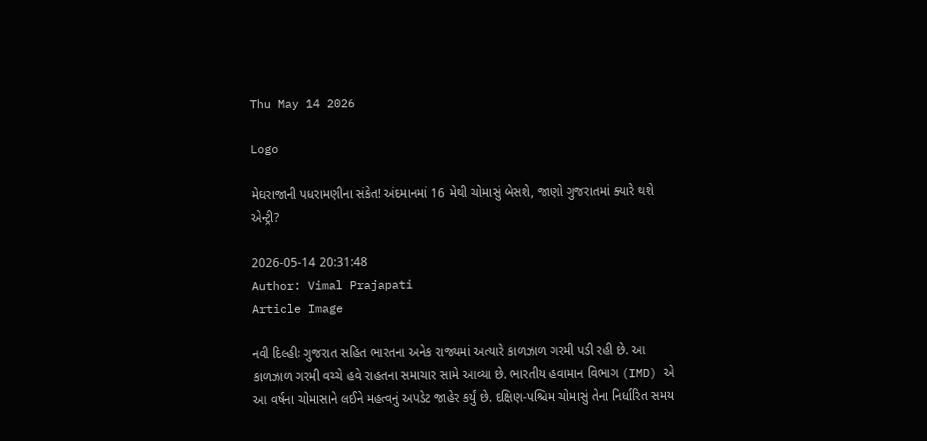Thu May 14 2026

Logo

મેઘરાજાની પધરામણીના સંકેત! અંદમાનમાં 16 મેથી ચોમાસું બેસશે, જાણો ગુજરાતમાં ક્યારે થશે એન્ટ્રી?

2026-05-14 20:31:48
Author: Vimal Prajapati
Article Image

નવી દિલ્હીઃ ગુજરાત સહિત ભારતના અનેક રાજ્યમાં અત્યારે કાળઝાળ ગરમી પડી રહી છે. આ કાળઝાળ ગરમી વચ્ચે હવે રાહતના સમાચાર સામે આવ્યા છે. ભારતીય હવામાન વિભાગ (IMD) એ આ વર્ષના ચોમાસાને લઈને મહત્વનું અપડેટ જાહેર કર્યું છે. દક્ષિણ-પશ્ચિમ ચોમાસું તેના નિર્ધારિત સમય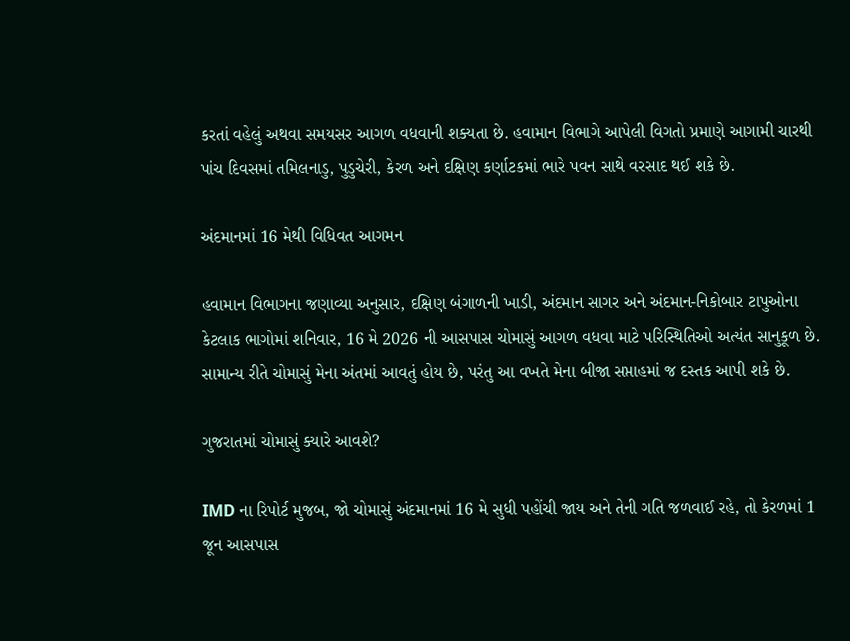કરતાં વહેલું અથવા સમયસર આગળ વધવાની શક્યતા છે. હવામાન વિભાગે આપેલી વિગતો પ્રમાણે આગામી ચારથી પાંચ દિવસમાં તમિલનાડુ, પુડુચેરી, કેરળ અને દક્ષિણ કર્ણાટકમાં ભારે પવન સાથે વરસાદ થઈ શકે છે.

અંદમાનમાં 16 મેથી વિધિવત આગમન

હવામાન વિભાગના જણાવ્યા અનુસાર, દક્ષિણ બંગાળની ખાડી, અંદમાન સાગર અને અંદમાન-નિકોબાર ટાપુઓના કેટલાક ભાગોમાં શનિવાર, 16 મે 2026 ની આસપાસ ચોમાસું આગળ વધવા માટે પરિસ્થિતિઓ અત્યંત સાનુકૂળ છે. સામાન્ય રીતે ચોમાસું મેના અંતમાં આવતું હોય છે, પરંતુ આ વખતે મેના બીજા સપ્તાહમાં જ દસ્તક આપી શકે છે.

ગુજરાતમાં ચોમાસું ક્યારે આવશે?

IMD ના રિપોર્ટ મુજબ, જો ચોમાસું અંદમાનમાં 16 મે સુધી પહોંચી જાય અને તેની ગતિ જળવાઈ રહે, તો કેરળમાં 1 જૂન આસપાસ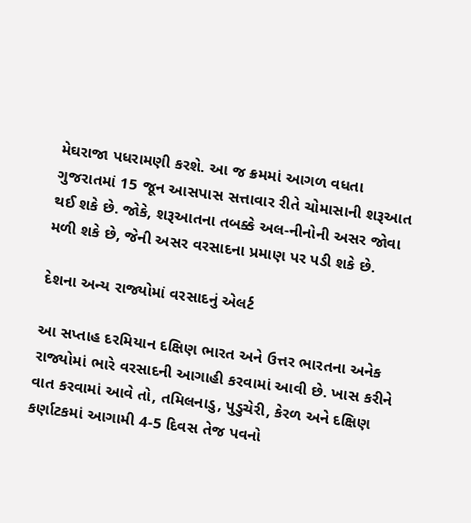મેઘરાજા પધરામણી કરશે. આ જ ક્રમમાં આગળ વધતા ગુજરાતમાં 15 જૂન આસપાસ સત્તાવાર રીતે ચોમાસાની શરૂઆત થઈ શકે છે. જોકે, શરૂઆતના તબક્કે અલ-નીનોની અસર જોવા મળી શકે છે, જેની અસર વરસાદના પ્રમાણ પર પડી શકે છે.

દેશના અન્ય રાજ્યોમાં વરસાદનું એલર્ટ

આ સપ્તાહ દરમિયાન દક્ષિણ ભારત અને ઉત્તર ભારતના અનેક રાજ્યોમાં ભારે વરસાદની આગાહી કરવામાં આવી છે. ખાસ કરીને વાત કરવામાં આવે તો, તમિલનાડુ, પુડુચેરી, કેરળ અને દક્ષિણ કર્ણાટકમાં આગામી 4-5 દિવસ તેજ પવનો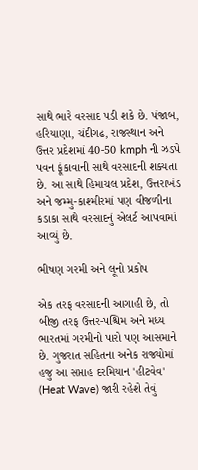સાથે ભારે વરસાદ પડી શકે છે. પંજાબ, હરિયાણા, ચંદીગઢ, રાજસ્થાન અને ઉત્તર પ્રદેશમાં 40-50 kmph ની ઝડપે પવન ફૂંકાવાની સાથે વરસાદની શક્યતા છે. આ સાથે હિમાચલ પ્રદેશ, ઉત્તરાખંડ અને જમ્મુ-કાશ્મીરમાં પણ વીજળીના કડાકા સાથે વરસાદનું એલર્ટ આપવામાં આવ્યું છે.

ભીષણ ગરમી અને લૂનો પ્રકોપ

એક તરફ વરસાદની આગાહી છે, તો બીજી તરફ ઉત્તર-પશ્ચિમ અને મધ્ય ભારતમાં ગરમીનો પારો પણ આસમાને છે. ગુજરાત સહિતના અનેક રાજ્યોમાં હજુ આ સપ્તાહ દરમિયાન 'હીટવેવ' (Heat Wave) જારી રહેશે તેવું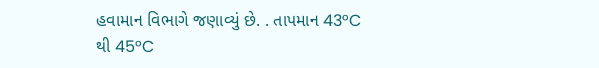હવામાન વિભાગે જણાવ્યું છે. . તાપમાન 43°C થી 45°C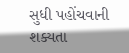સુધી પહોંચવાની શક્યતા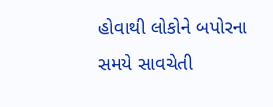હોવાથી લોકોને બપોરના સમયે સાવચેતી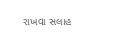રાખવા સલાહ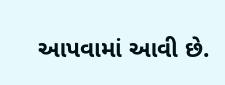આપવામાં આવી છે.